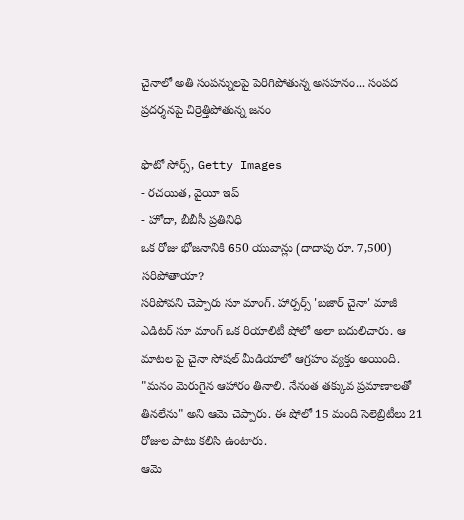చైనాలో అతి సంపన్నులపై పెరిగిపోతున్న అసహనం... సంపద ప్రదర్శనపై చిర్రెత్తిపోతున్న జనం

ఫొటో సోర్స్, Getty Images
- రచయిత, వైయీ ఇప్
- హోదా, బీబీసీ ప్రతినిధి
ఒక రోజు భోజనానికి 650 యువాన్లు (దాదాపు రూ. 7,500) సరిపోతాయా?
సరిపోవని చెప్పారు సూ మాంగ్. హార్పర్స్ 'బజార్ చైనా' మాజీ ఎడిటర్ సూ మాంగ్ ఒక రియాలిటీ షోలో అలా బదులిచారు. ఆ మాటల పై చైనా సోషల్ మీడియాలో ఆగ్రహం వ్యక్తం అయింది.
"మనం మెరుగైన ఆహారం తినాలి. నేనంత తక్కువ ప్రమాణాలతో తినలేను" అని ఆమె చెప్పారు. ఈ షోలో 15 మంది సెలెబ్రిటీలు 21 రోజుల పాటు కలిసి ఉంటారు.
ఆమె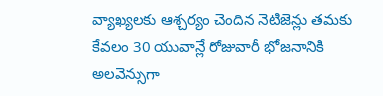వ్యాఖ్యలకు ఆశ్చర్యం చెందిన నెటిజెన్లు తమకు కేవలం 30 యువాన్లే రోజువారీ భోజనానికి అలవెన్సుగా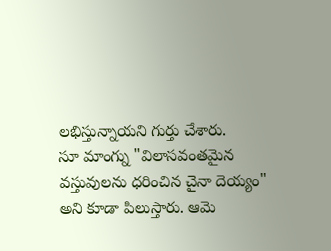లభిస్తున్నాయని గుర్తు చేశారు.
సూ మాంగ్ను "విలాసవంతమైన వస్తువులను ధరించిన చైనా దెయ్యం" అని కూడా పిలుస్తారు. ఆమె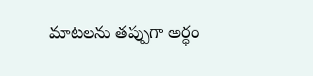మాటలను తప్పుగా అర్ధం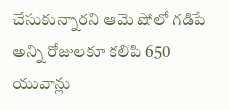చేసుకున్నారని ఆమె షోలో గడిపే అన్ని రోజులకూ కలిపి 650 యువాన్లు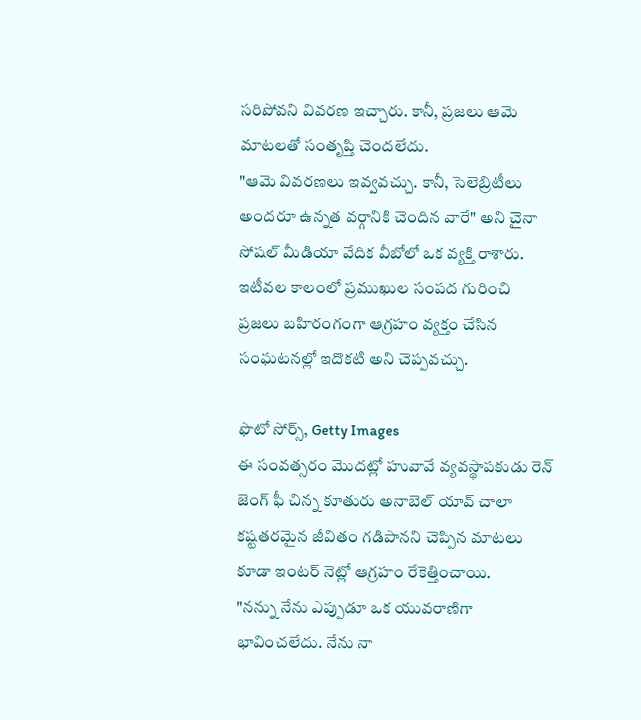సరిపోవని వివరణ ఇచ్చారు. కానీ, ప్రజలు ఆమె మాటలతో సంతృప్తి చెందలేదు.
"ఆమె వివరణలు ఇవ్వవచ్చు. కానీ, సెలెబ్రిటీలు అందరూ ఉన్నత వర్గానికి చెందిన వారే" అని చైనా సోషల్ మీడియా వేదిక వీబోలో ఒక వ్యక్తి రాశారు.
ఇటీవల కాలంలో ప్రముఖుల సంపద గురించి ప్రజలు బహిరంగంగా ఆగ్రహం వ్యక్తం చేసిన సంఘటనల్లో ఇదొకటి అని చెప్పవచ్చు.

ఫొటో సోర్స్, Getty Images
ఈ సంవత్సరం మొదట్లో హువావే వ్యవస్థాపకుడు రెన్ జెంగ్ ఫీ చిన్న కూతురు అనాబెల్ యావ్ చాలా కష్టతరమైన జీవితం గడిపానని చెప్పిన మాటలు కూడా ఇంటర్ నెట్లో ఆగ్రహం రేకెత్తించాయి.
"నన్ను నేను ఎప్పుడూ ఒక యువరాణిగా భావించలేదు. నేను నా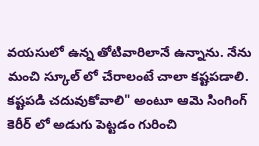వయసులో ఉన్న తోటివారిలానే ఉన్నాను. నేను మంచి స్కూల్ లో చేరాలంటే చాలా కష్టపడాలి. కష్టపడి చదువుకోవాలి" అంటూ ఆమె సింగింగ్ కెరీర్ లో అడుగు పెట్టడం గురించి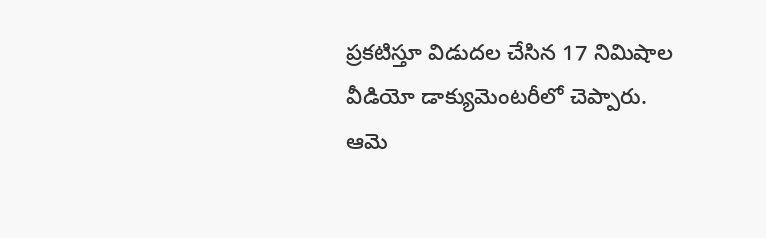ప్రకటిస్తూ విడుదల చేసిన 17 నిమిషాల వీడియో డాక్యుమెంటరీలో చెప్పారు.
ఆమె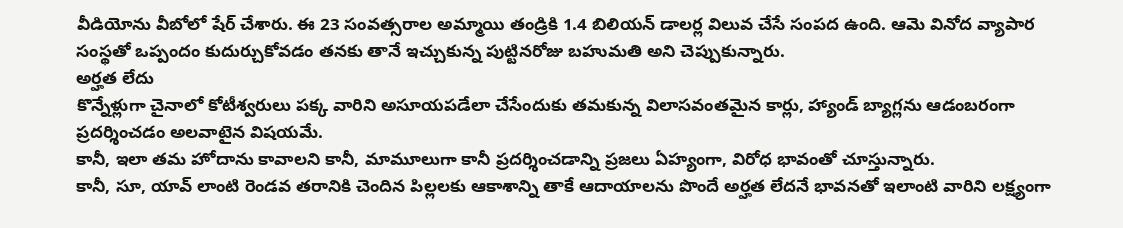వీడియోను వీబోలో షేర్ చేశారు. ఈ 23 సంవత్సరాల అమ్మాయి తండ్రికి 1.4 బిలియన్ డాలర్ల విలువ చేసే సంపద ఉంది. ఆమె వినోద వ్యాపార సంస్థతో ఒప్పందం కుదుర్చుకోవడం తనకు తానే ఇచ్చుకున్న పుట్టినరోజు బహుమతి అని చెప్పుకున్నారు.
అర్హత లేదు
కొన్నేళ్లుగా చైనాలో కోటీశ్వరులు పక్క వారిని అసూయపడేలా చేసేందుకు తమకున్న విలాసవంతమైన కార్లు, హ్యాండ్ బ్యాగ్లను ఆడంబరంగా ప్రదర్శించడం అలవాటైన విషయమే.
కానీ, ఇలా తమ హోదాను కావాలని కానీ, మామూలుగా కానీ ప్రదర్శించడాన్ని ప్రజలు ఏహ్యంగా, విరోధ భావంతో చూస్తున్నారు.
కానీ, సూ, యావ్ లాంటి రెండవ తరానికి చెందిన పిల్లలకు ఆకాశాన్ని తాకే ఆదాయాలను పొందే అర్హత లేదనే భావనతో ఇలాంటి వారిని లక్ష్యంగా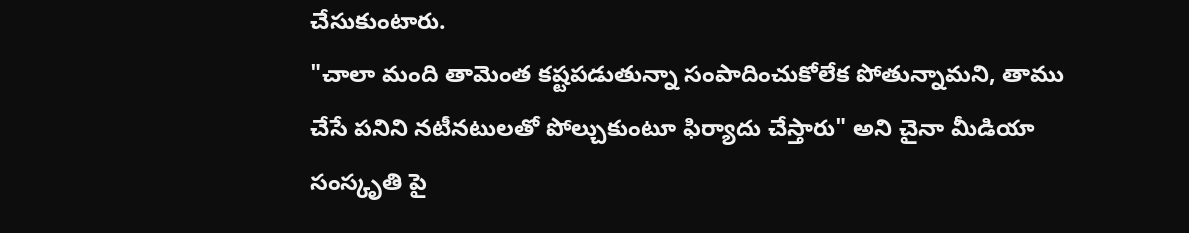చేసుకుంటారు.
"చాలా మంది తామెంత కష్టపడుతున్నా సంపాదించుకోలేక పోతున్నామని, తాము చేసే పనిని నటీనటులతో పోల్చుకుంటూ ఫిర్యాదు చేస్తారు" అని చైనా మీడియా సంస్కృతి పై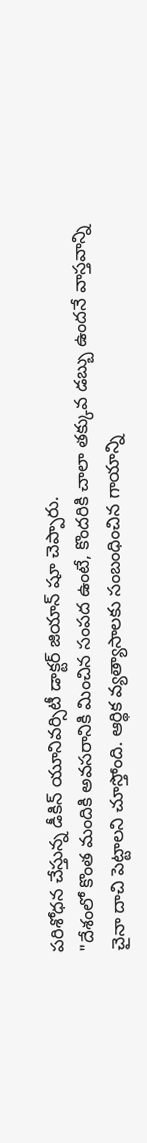పరిశోధన చేస్తున్న డీకిన్ యూనివర్సిటీ డాక్టర్ జియాన్ షూ చెప్పారు.
"దేశంలో కొంత మందికి అవసరానికి మించిన సంపద ఉంటే, కొందరికి చాలా తక్కువ డబ్బు ఉందనే వాస్తవాన్ని చైనా దాచి పెట్టాలని చూస్తోంది. ఆర్థిక వ్యత్యాసాలకు సంబంధించిన గాయాన్ని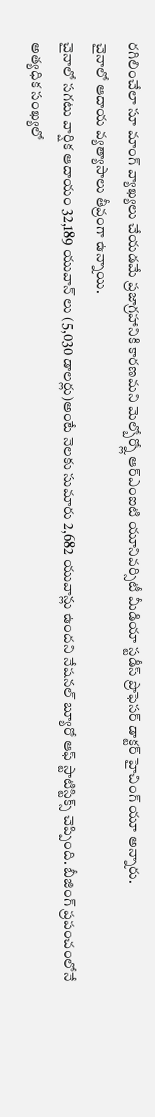రగిలించేలా సూ మాంగ్ వ్యాఖ్యలు చేయడమే ప్రజాగ్రహానికి కారణమని మెల్బోర్న్లో ఆర్ఎంఐటి యూనివర్సిటీ మీడియా స్టడీస్ ప్రొఫెసర్ డాక్టర్ హైచింగ్ యూ అన్నారు.
చైనాలో ఆదాయ వ్యత్యాసాలు తీవ్రంగా ఉన్నాయి.
చైనాలో సగటు వార్షిక ఆదాయం 32,189 యువాన్ లు (5,030 డాలర్లు)అంటే నెలకు సుమారు 2,682 యువాన్లు ఉందని నేషనల్ బ్యూరో ఆఫ్ స్టాటిస్టిక్స్ చెప్పింది. బీజింగ్ ప్రపంచంలోనే అత్యధిక సంఖ్యలో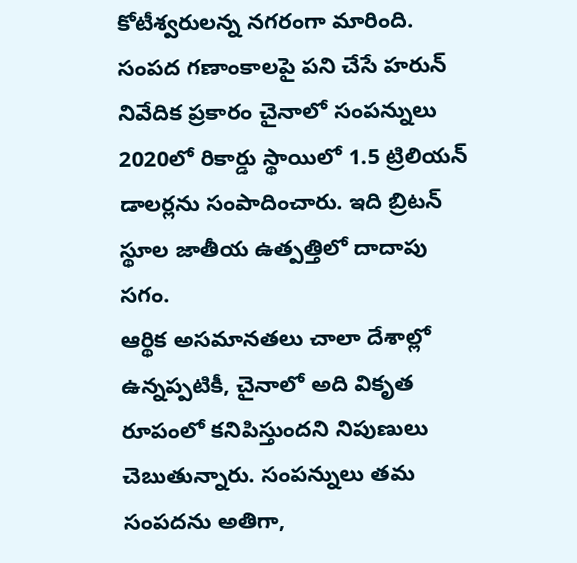కోటీశ్వరులన్న నగరంగా మారింది.
సంపద గణాంకాలపై పని చేసే హరున్ నివేదిక ప్రకారం చైనాలో సంపన్నులు 2020లో రికార్డు స్థాయిలో 1.5 ట్రిలియన్ డాలర్లను సంపాదించారు. ఇది బ్రిటన్ స్థూల జాతీయ ఉత్పత్తిలో దాదాపు సగం.
ఆర్థిక అసమానతలు చాలా దేశాల్లో ఉన్నప్పటికీ, చైనాలో అది వికృత రూపంలో కనిపిస్తుందని నిపుణులు చెబుతున్నారు. సంపన్నులు తమ సంపదను అతిగా,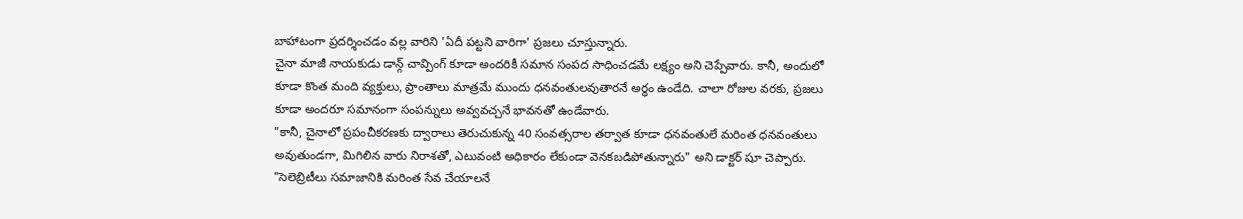బాహాటంగా ప్రదర్శించడం వల్ల వారిని 'ఏదీ పట్టని వారిగా' ప్రజలు చూస్తున్నారు.
చైనా మాజీ నాయకుడు డాన్గ్ చావ్పింగ్ కూడా అందరికీ సమాన సంపద సాధించడమే లక్ష్యం అని చెప్పేవారు. కానీ, అందులో కూడా కొంత మంది వ్యక్తులు, ప్రాంతాలు మాత్రమే ముందు ధనవంతులవుతారనే అర్ధం ఉండేది. చాలా రోజుల వరకు, ప్రజలు కూడా అందరూ సమానంగా సంపన్నులు అవ్వవచ్చనే భావనతో ఉండేవారు.
"కానీ, చైనాలో ప్రపంచీకరణకు ద్వారాలు తెరుచుకున్న 40 సంవత్సరాల తర్వాత కూడా ధనవంతులే మరింత ధనవంతులు అవుతుండగా, మిగిలిన వారు నిరాశతో, ఎటువంటి అధికారం లేకుండా వెనకబడిపోతున్నారు" అని డాక్టర్ షూ చెప్పారు.
"సెలెబ్రిటీలు సమాజానికి మరింత సేవ చేయాలనే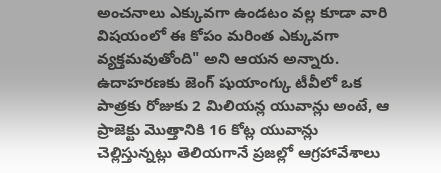అంచనాలు ఎక్కువగా ఉండటం వల్ల కూడా వారి విషయంలో ఈ కోపం మరింత ఎక్కువగా వ్యక్తమవుతోంది" అని ఆయన అన్నారు.
ఉదాహరణకు జెంగ్ షుయాంగ్కు టీవీలో ఒక పాత్రకు రోజుకు 2 మిలియన్ల యువాన్లు అంటే, ఆ ప్రాజెక్టు మొత్తానికి 16 కోట్ల యువాన్లు చెల్లిస్తున్నట్లు తెలియగానే ప్రజల్లో ఆగ్రహావేశాలు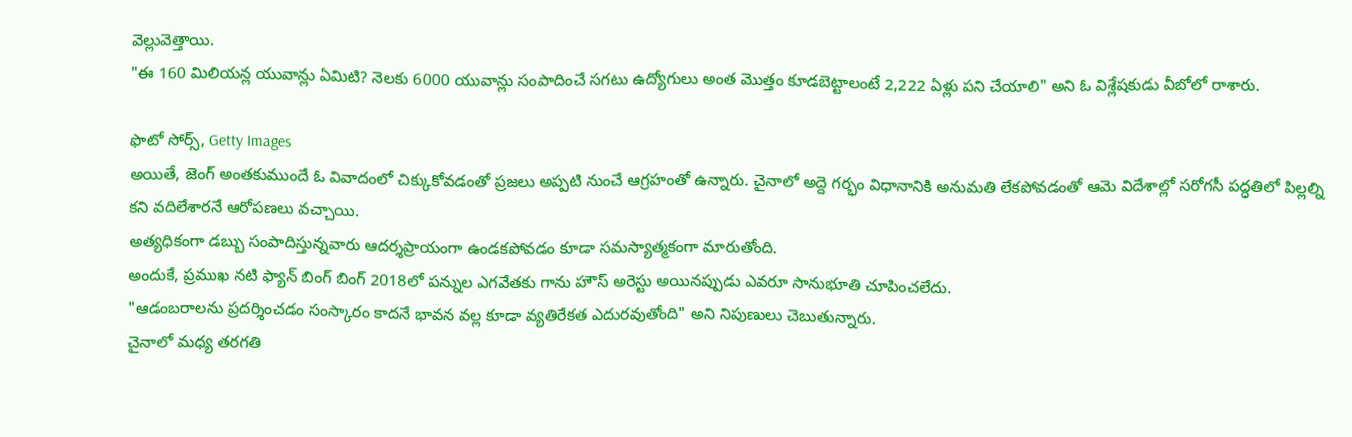వెల్లువెత్తాయి.
"ఈ 160 మిలియన్ల యువాన్లు ఏమిటి? నెలకు 6000 యువాన్లు సంపాదించే సగటు ఉద్యోగులు అంత మొత్తం కూడబెట్టాలంటే 2,222 ఏళ్లు పని చేయాలి" అని ఓ విశ్లేషకుడు వీబోలో రాశారు.

ఫొటో సోర్స్, Getty Images
అయితే, జెంగ్ అంతకుముందే ఓ వివాదంలో చిక్కుకోవడంతో ప్రజలు అప్పటి నుంచే ఆగ్రహంతో ఉన్నారు. చైనాలో అద్దె గర్భం విధానానికి అనుమతి లేకపోవడంతో ఆమె విదేశాల్లో సరోగసీ పద్ధతిలో పిల్లల్ని కని వదిలేశారనే ఆరోపణలు వచ్చాయి.
అత్యధికంగా డబ్బు సంపాదిస్తున్నవారు ఆదర్శప్రాయంగా ఉండకపోవడం కూడా సమస్యాత్మకంగా మారుతోంది.
అందుకే, ప్రముఖ నటి ఫ్యాన్ బింగ్ బింగ్ 2018లో పన్నుల ఎగవేతకు గాను హౌస్ అరెస్టు అయినప్పుడు ఎవరూ సానుభూతి చూపించలేదు.
"ఆడంబరాలను ప్రదర్శించడం సంస్కారం కాదనే భావన వల్ల కూడా వ్యతిరేకత ఎదురవుతోంది" అని నిపుణులు చెబుతున్నారు.
చైనాలో మధ్య తరగతి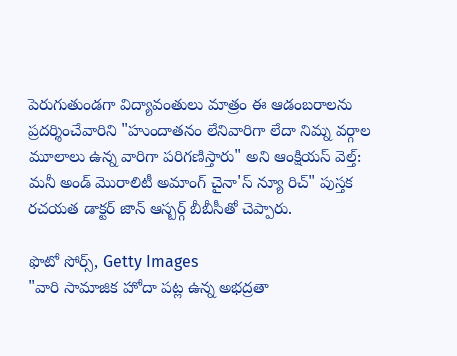పెరుగుతుండగా విద్యావంతులు మాత్రం ఈ ఆడంబరాలను ప్రదర్శించేవారిని "హుందాతనం లేనివారిగా లేదా నిమ్న వర్గాల మూలాలు ఉన్న వారిగా పరిగణిస్తారు" అని ఆంక్షియస్ వెల్త్: మనీ అండ్ మొరాలిటీ అమాంగ్ చైనా'స్ న్యూ రిచ్" పుస్తక రచయత డాక్టర్ జాన్ ఆస్బర్గ్ బీబీసీతో చెప్పారు.

ఫొటో సోర్స్, Getty Images
"వారి సామాజిక హోదా పట్ల ఉన్న అభద్రతా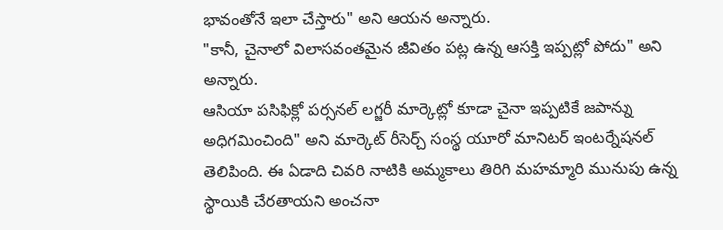భావంతోనే ఇలా చేస్తారు" అని ఆయన అన్నారు.
"కానీ, చైనాలో విలాసవంతమైన జీవితం పట్ల ఉన్న ఆసక్తి ఇప్పట్లో పోదు" అని అన్నారు.
ఆసియా పసిఫిక్లో పర్సనల్ లగ్జరీ మార్కెట్లో కూడా చైనా ఇప్పటికే జపాన్ను అధిగమించింది" అని మార్కెట్ రీసెర్చ్ సంస్థ యూరో మానిటర్ ఇంటర్నేషనల్ తెలిపింది. ఈ ఏడాది చివరి నాటికి అమ్మకాలు తిరిగి మహమ్మారి మునుపు ఉన్న స్థాయికి చేరతాయని అంచనా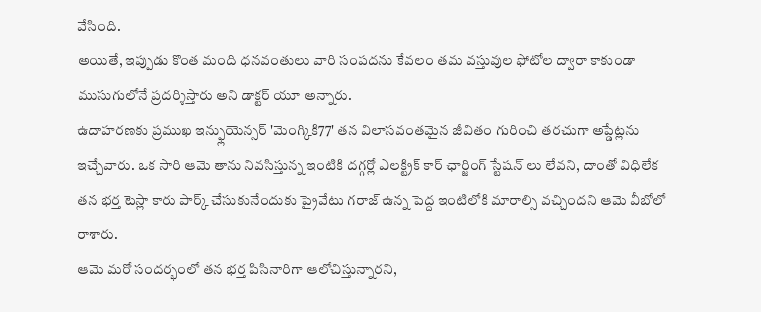వేసింది.
అయితే, ఇప్పుడు కొంత మంది ధనవంతులు వారి సంపదను కేవలం తమ వస్తువుల ఫోటోల ద్వారా కాకుండా ముసుగులోనే ప్రదర్శిస్తారు అని డాక్టర్ యూ అన్నారు.
ఉదాహరణకు ప్రముఖ ఇన్ఫ్లుయెన్సర్ 'మెంగ్కికి77' తన విలాసవంతమైన జీవితం గురించి తరచుగా అప్డేట్లను ఇచ్చేవారు. ఒక సారి ఆమె తాను నివసిస్తున్న ఇంటికి దగ్గర్లో ఎలక్ట్రిక్ కార్ ఛార్జింగ్ స్టేషన్ లు లేవని, దాంతో విధిలేక తన భర్త టెస్లా కారు పార్క్ చేసుకునేందుకు ప్రైవేటు గరాజ్ ఉన్న పెద్ద ఇంటిలోకి మారాల్సి వచ్చిందని ఆమె వీబోలో రాశారు.
ఆమె మరో సందర్భంలో తన భర్త పిసినారిగా ఆలోచిస్తున్నారని,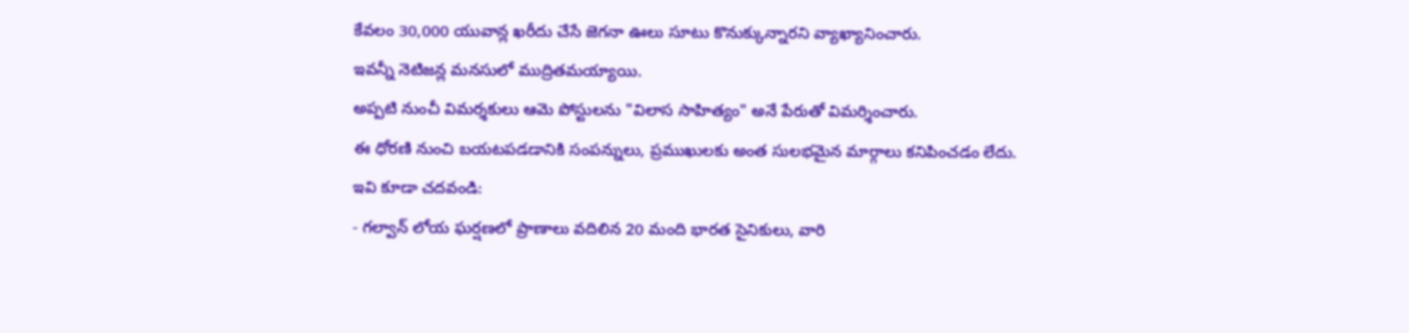కేవలం 30,000 యువాన్ల ఖరీదు చేసే జెగనా ఊలు సూటు కొనుక్కున్నారని వ్యాఖ్యానించారు.
ఇవన్నీ నెటిజన్ల మనసులో ముద్రితమయ్యాయి.
అప్పటి నుంచీ విమర్శకులు ఆమె పోస్టులను "విలాస సాహిత్యం" అనే పేరుతో విమర్శించారు.
ఈ ధోరణి నుంచి బయటపడడానికి సంపన్నులు, ప్రముఖులకు అంత సులభమైన మార్గాలు కనిపించడం లేదు.
ఇవి కూడా చదవండి:
- గల్వాన్ లోయ ఘర్షణలో ప్రాణాలు వదిలిన 20 మంది భారత సైనికులు, వారి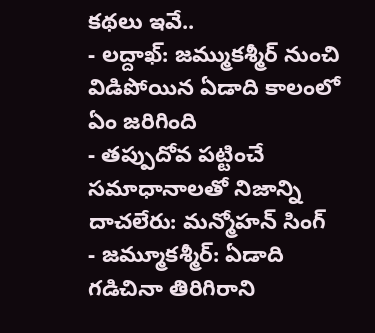కథలు ఇవే..
- లద్దాఖ్: జమ్ముకశ్మీర్ నుంచి విడిపోయిన ఏడాది కాలంలో ఏం జరిగింది
- తప్పుదోవ పట్టించే సమాధానాలతో నిజాన్ని దాచలేరు: మన్మోహన్ సింగ్
- జమ్మూకశ్మీర్: ఏడాది గడిచినా తిరిగిరాని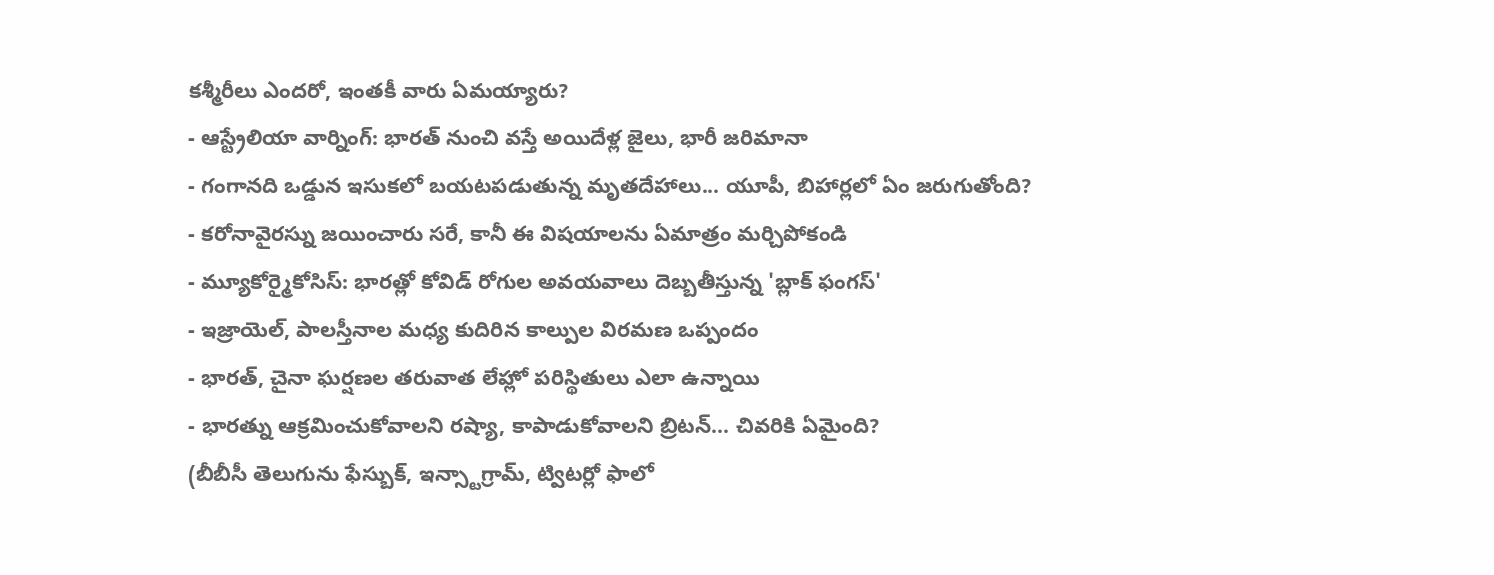కశ్మీరీలు ఎందరో, ఇంతకీ వారు ఏమయ్యారు?
- ఆస్ట్రేలియా వార్నింగ్: భారత్ నుంచి వస్తే అయిదేళ్ల జైలు, భారీ జరిమానా
- గంగానది ఒడ్డున ఇసుకలో బయటపడుతున్న మృతదేహాలు... యూపీ, బిహార్లలో ఏం జరుగుతోంది?
- కరోనావైరస్ను జయించారు సరే, కానీ ఈ విషయాలను ఏమాత్రం మర్చిపోకండి
- మ్యూకోర్మైకోసిస్: భారత్లో కోవిడ్ రోగుల అవయవాలు దెబ్బతీస్తున్న 'బ్లాక్ ఫంగస్'
- ఇజ్రాయెల్, పాలస్తీనాల మధ్య కుదిరిన కాల్పుల విరమణ ఒప్పందం
- భారత్, చైనా ఘర్షణల తరువాత లేహ్లో పరిస్థితులు ఎలా ఉన్నాయి
- భారత్ను ఆక్రమించుకోవాలని రష్యా, కాపాడుకోవాలని బ్రిటన్... చివరికి ఏమైంది?
(బీబీసీ తెలుగును ఫేస్బుక్, ఇన్స్టాగ్రామ్, ట్విటర్లో ఫాలో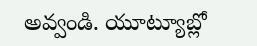అవ్వండి. యూట్యూబ్లో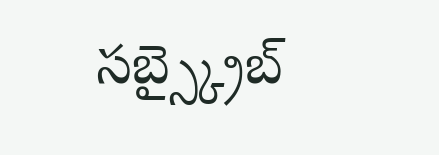సబ్స్క్రైబ్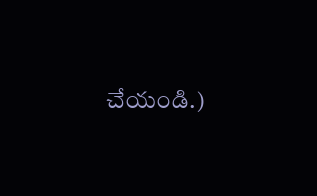చేయండి.)